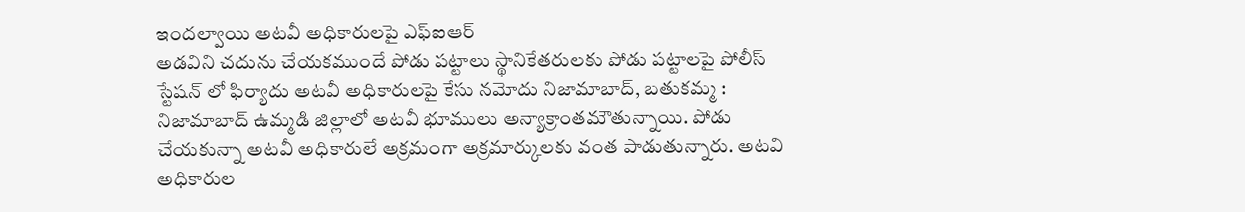ఇందల్వాయి అటవీ అధికారులపై ఎఫ్ఐఆర్
అడవిని చదును చేయకముందే పోడు పట్టాలు స్థానికేతరులకు పోడు పట్టాలపై పోలీస్ స్టేషన్ లో ఫిర్యాదు అటవీ అధికారులపై కేసు నమోదు నిజామాబాద్, బతుకమ్మ : నిజామాబాద్ ఉమ్మడి జిల్లాలో అటవీ భూములు అన్యాక్రాంతమౌతున్నాయి. పోడు చేయకున్నా అటవీ అధికారులే అక్రమంగా అక్రమార్కులకు వంత పాడుతున్నారు. అటవి అధికారుల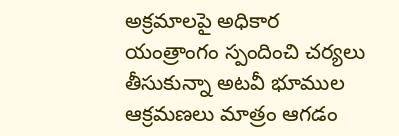అక్రమాలపై అధికార యంత్రాంగం స్పందించి చర్యలు తీసుకున్నా అటవీ భూముల ఆక్రమణలు మాత్రం ఆగడం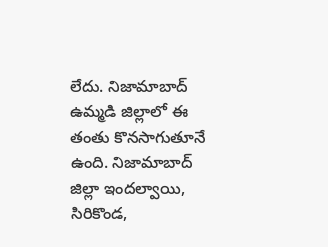లేదు. నిజామాబాద్ ఉమ్మడి జిల్లాలో ఈ తంతు కొనసాగుతూనే ఉంది. నిజామాబాద్ జిల్లా ఇందల్వాయి, సిరికొండ,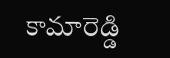కామారెడ్డి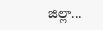జిల్లా...